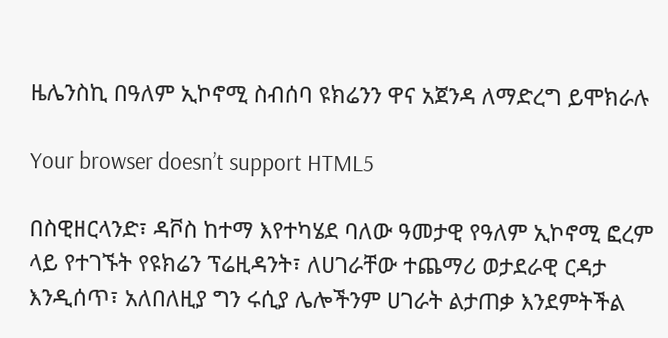ዜሌንስኪ በዓለም ኢኮኖሚ ስብሰባ ዩክሬንን ዋና አጀንዳ ለማድረግ ይሞክራሉ

Your browser doesn’t support HTML5

በስዊዘርላንድ፣ ዳቮስ ከተማ እየተካሄደ ባለው ዓመታዊ የዓለም ኢኮኖሚ ፎረም ላይ የተገኙት የዩክሬን ፕሬዚዳንት፣ ለሀገራቸው ተጨማሪ ወታደራዊ ርዳታ እንዲሰጥ፣ አለበለዚያ ግን ሩሲያ ሌሎችንም ሀገራት ልታጠቃ እንደምትችል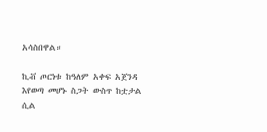አሳስበዋል።

ኪቭ ጦርነቱ ከዓለም አቀፍ አጀንዳ እየወጣ መሆኑ ስጋት ውስጥ ከቷታል ሲል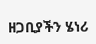ዘጋቢያችን ሄነሪ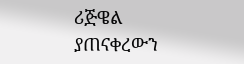ሪጅዌል ያጠናቀረውን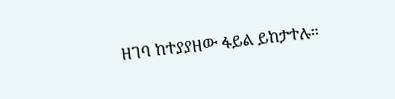ዘገባ ከተያያዘው ፋይል ይከታተሉ።